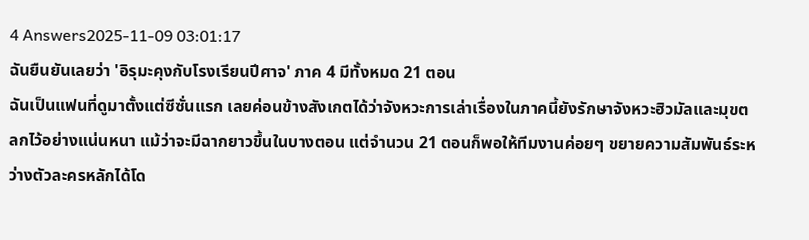4 Answers2025-11-09 03:01:17
ฉันยืนยันเลยว่า 'อิรุมะคุงกับโรงเรียนปีศาจ' ภาค 4 มีทั้งหมด 21 ตอน
ฉันเป็นแฟนที่ดูมาตั้งแต่ซีซั่นแรก เลยค่อนข้างสังเกตได้ว่าจังหวะการเล่าเรื่องในภาคนี้ยังรักษาจังหวะฮิวมัลและมุขตลกไว้อย่างแน่นหนา แม้ว่าจะมีฉากยาวขึ้นในบางตอน แต่จำนวน 21 ตอนก็พอให้ทีมงานค่อยๆ ขยายความสัมพันธ์ระหว่างตัวละครหลักได้โด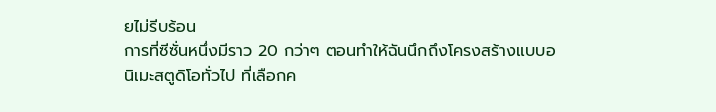ยไม่รีบร้อน
การที่ซีซั่นหนึ่งมีราว 20 กว่าๆ ตอนทำให้ฉันนึกถึงโครงสร้างแบบอนิเมะสตูดิโอทั่วไป ที่เลือกค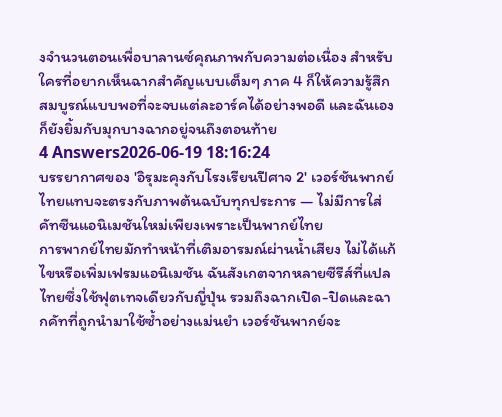งจำนวนตอนเพื่อบาลานซ์คุณภาพกับความต่อเนื่อง สำหรับใครที่อยากเห็นฉากสำคัญแบบเต็มๆ ภาค 4 ก็ให้ความรู้สึกสมบูรณ์แบบพอที่จะจบแต่ละอาร์คได้อย่างพอดี และฉันเองก็ยังยิ้มกับมุกบางฉากอยู่จนถึงตอนท้าย
4 Answers2026-06-19 18:16:24
บรรยากาศของ 'อิรุมะคุงกับโรงเรียนปีศาจ 2' เวอร์ชันพากย์ไทยแทบจะตรงกับภาพต้นฉบับทุกประการ — ไม่มีการใส่คัทซีนแอนิเมชันใหม่เพียงเพราะเป็นพากย์ไทย
การพากย์ไทยมักทำหน้าที่เติมอารมณ์ผ่านน้ำเสียง ไม่ได้แก้ไขหรือเพิ่มเฟรมแอนิเมชัน ฉันสังเกตจากหลายซีรีส์ที่แปลไทยซึ่งใช้ฟุตเทจเดียวกับญี่ปุ่น รวมถึงฉากเปิด-ปิดและฉากคัทที่ถูกนำมาใช้ซ้ำอย่างแม่นยำ เวอร์ชันพากย์จะ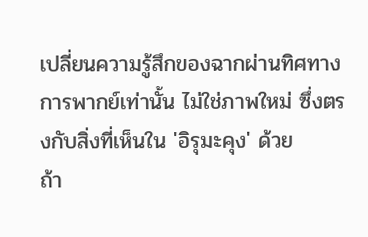เปลี่ยนความรู้สึกของฉากผ่านทิศทางการพากย์เท่านั้น ไม่ใช่ภาพใหม่ ซึ่งตรงกับสิ่งที่เห็นใน 'อิรุมะคุง' ด้วย
ถ้า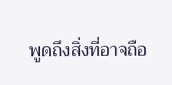พูดถึงสิ่งที่อาจถือ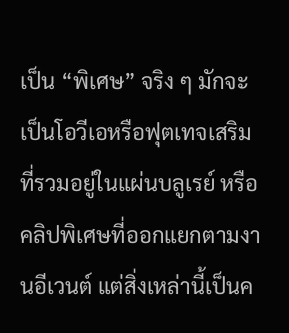เป็น “พิเศษ” จริง ๆ มักจะเป็นโอวีเอหรือฟุตเทจเสริมที่รวมอยู่ในแผ่นบลูเรย์ หรือคลิปพิเศษที่ออกแยกตามงานอีเวนต์ แต่สิ่งเหล่านี้เป็นค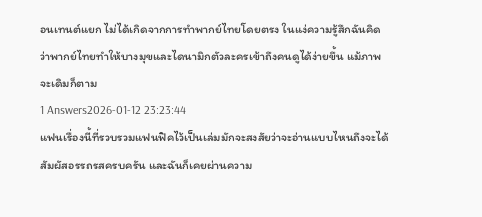อนเทนต์แยก ไม่ได้เกิดจากการทำพากย์ไทยโดยตรง ในแง่ความรู้สึกฉันคิดว่าพากย์ไทยทำให้บางมุขและไดนามิกตัวละครเข้าถึงคนดูได้ง่ายขึ้น แม้ภาพจะเดิมก็ตาม
1 Answers2026-01-12 23:23:44
แฟนเรื่องนี้ที่รวบรวมแฟนฟิคไว้เป็นเล่มมักจะสงสัยว่าจะอ่านแบบไหนถึงจะได้สัมผัสอรรถรสครบครัน และฉันก็เคยผ่านความ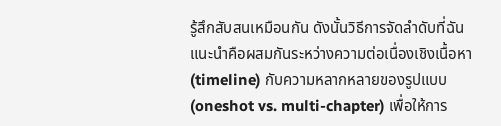รู้สึกสับสนเหมือนกัน ดังนั้นวิธีการจัดลำดับที่ฉันแนะนำคือผสมกันระหว่างความต่อเนื่องเชิงเนื้อหา (timeline) กับความหลากหลายของรูปแบบ (oneshot vs. multi-chapter) เพื่อให้การ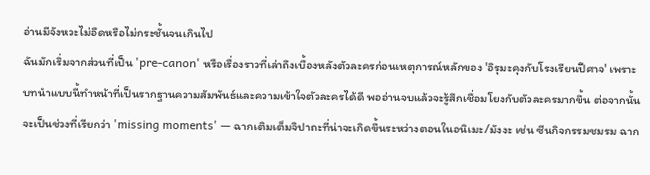อ่านมีจังหวะไม่อืดหรือไม่กระชั้นจนเกินไป
ฉันมักเริ่มจากส่วนที่เป็น 'pre-canon' หรือเรื่องราวที่เล่าถึงเบื้องหลังตัวละครก่อนเหตุการณ์หลักของ 'อิรุมะคุงกับโรงเรียนปีศาจ' เพราะบทนำแบบนี้ทำหน้าที่เป็นรากฐานความสัมพันธ์และความเข้าใจตัวละครได้ดี พออ่านจบแล้วจะรู้สึกเชื่อมโยงกับตัวละครมากขึ้น ต่อจากนั้นจะเป็นช่วงที่เรียกว่า 'missing moments' — ฉากเติมเต็มจิปาถะที่น่าจะเกิดขึ้นระหว่างตอนในอนิเมะ/มังงะ เช่น ซีนกิจกรรมชมรม ฉาก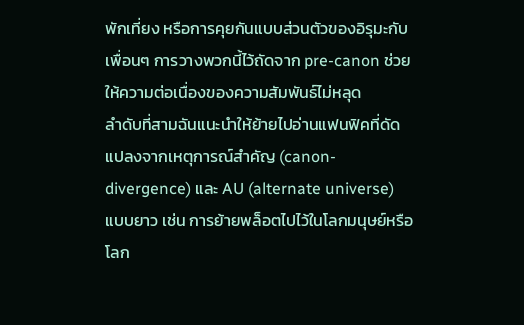พักเที่ยง หรือการคุยกันแบบส่วนตัวของอิรุมะกับเพื่อนๆ การวางพวกนี้ไว้ถัดจาก pre-canon ช่วยให้ความต่อเนื่องของความสัมพันธ์ไม่หลุด
ลำดับที่สามฉันแนะนำให้ย้ายไปอ่านแฟนฟิคที่ดัดแปลงจากเหตุการณ์สำคัญ (canon-divergence) และ AU (alternate universe) แบบยาว เช่น การย้ายพล็อตไปไว้ในโลกมนุษย์หรือโลก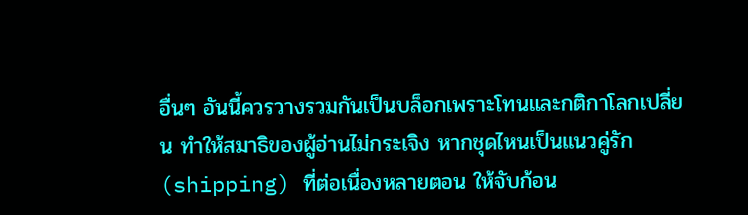อื่นๆ อันนี้ควรวางรวมกันเป็นบล็อกเพราะโทนและกติกาโลกเปลี่ยน ทำให้สมาธิของผู้อ่านไม่กระเจิง หากชุดไหนเป็นแนวคู่รัก (shipping) ที่ต่อเนื่องหลายตอน ให้จับก้อน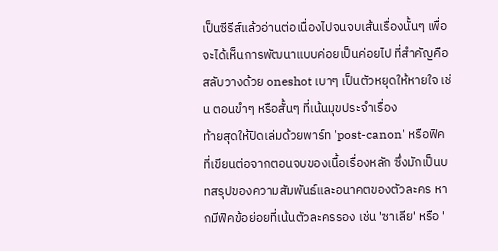เป็นซีรีส์แล้วอ่านต่อเนื่องไปจนจบเส้นเรื่องนั้นๆ เพื่อจะได้เห็นการพัฒนาแบบค่อยเป็นค่อยไป ที่สำคัญคือสลับวางด้วย oneshot เบาๆ เป็นตัวหยุดให้หายใจ เช่น ตอนขำๆ หรือสั้นๆ ที่เน้นมุขประจำเรื่อง
ท้ายสุดให้ปิดเล่มด้วยพาร์ท 'post-canon' หรือฟิคที่เขียนต่อจากตอนจบของเนื้อเรื่องหลัก ซึ่งมักเป็นบทสรุปของความสัมพันธ์และอนาคตของตัวละคร หากมีฟิคข้อย่อยที่เน้นตัวละครรอง เช่น 'ซาเลีย' หรือ '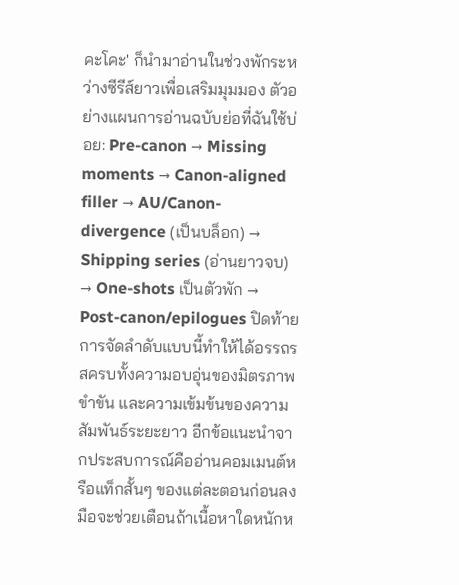คะโคะ' ก็นำมาอ่านในช่วงพักระหว่างซีรีส์ยาวเพื่อเสริมมุมมอง ตัวอย่างแผนการอ่านฉบับย่อที่ฉันใช้บ่อย: Pre-canon → Missing moments → Canon-aligned filler → AU/Canon-divergence (เป็นบล็อก) → Shipping series (อ่านยาวจบ) → One-shots เป็นตัวพัก → Post-canon/epilogues ปิดท้าย
การจัดลำดับแบบนี้ทำให้ได้อรรถรสครบทั้งความอบอุ่นของมิตรภาพ ขำขัน และความเข้มข้นของความสัมพันธ์ระยะยาว อีกข้อแนะนำจากประสบการณ์คืออ่านคอมเมนต์หรือแท็กสั้นๆ ของแต่ละตอนก่อนลงมือจะช่วยเตือนถ้าเนื้อหาใดหนักห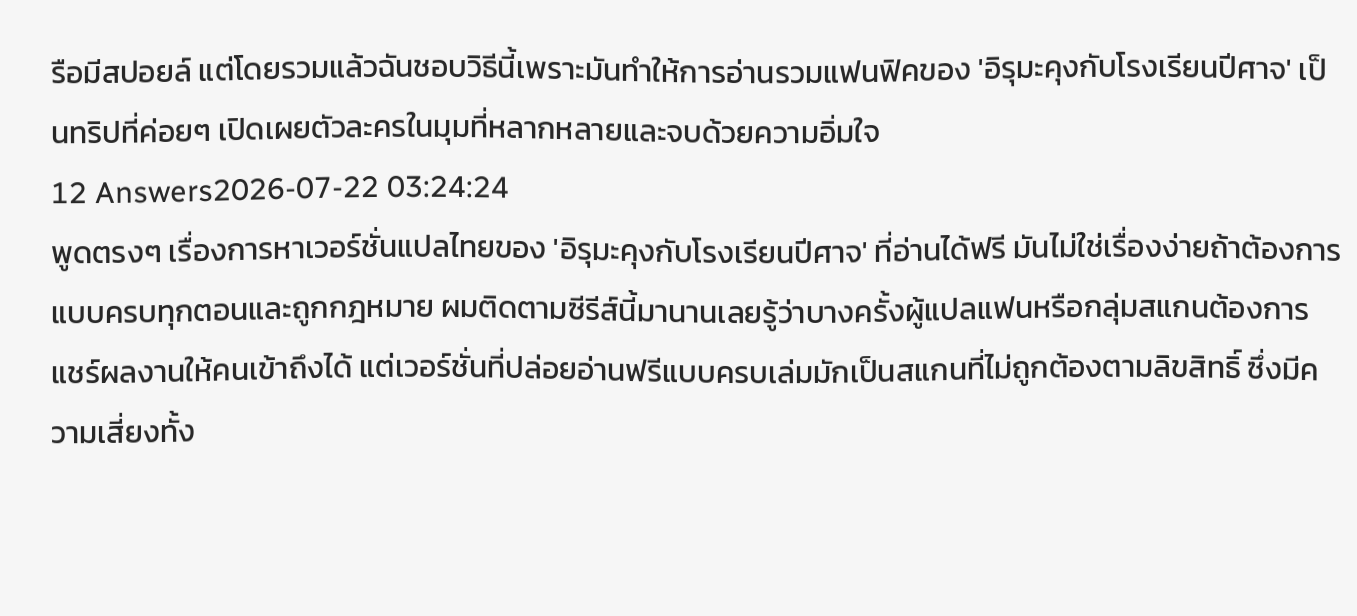รือมีสปอยล์ แต่โดยรวมแล้วฉันชอบวิธีนี้เพราะมันทำให้การอ่านรวมแฟนฟิคของ 'อิรุมะคุงกับโรงเรียนปีศาจ' เป็นทริปที่ค่อยๆ เปิดเผยตัวละครในมุมที่หลากหลายและจบด้วยความอิ่มใจ
12 Answers2026-07-22 03:24:24
พูดตรงๆ เรื่องการหาเวอร์ชั่นแปลไทยของ 'อิรุมะคุงกับโรงเรียนปีศาจ' ที่อ่านได้ฟรี มันไม่ใช่เรื่องง่ายถ้าต้องการแบบครบทุกตอนและถูกกฎหมาย ผมติดตามซีรีส์นี้มานานเลยรู้ว่าบางครั้งผู้แปลแฟนหรือกลุ่มสแกนต้องการแชร์ผลงานให้คนเข้าถึงได้ แต่เวอร์ชั่นที่ปล่อยอ่านฟรีแบบครบเล่มมักเป็นสแกนที่ไม่ถูกต้องตามลิขสิทธิ์ ซึ่งมีความเสี่ยงทั้ง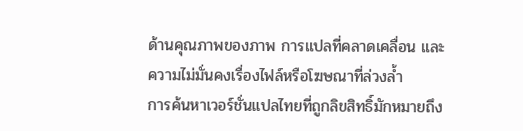ด้านคุณภาพของภาพ การแปลที่คลาดเคลื่อน และความไม่มั่นคงเรื่องไฟล์หรือโฆษณาที่ล่วงล้ำ
การค้นหาเวอร์ชั่นแปลไทยที่ถูกลิขสิทธิ์มักหมายถึง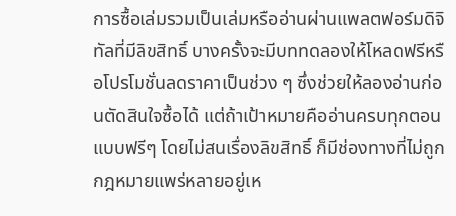การซื้อเล่มรวมเป็นเล่มหรืออ่านผ่านแพลตฟอร์มดิจิทัลที่มีลิขสิทธิ์ บางครั้งจะมีบททดลองให้โหลดฟรีหรือโปรโมชั่นลดราคาเป็นช่วง ๆ ซึ่งช่วยให้ลองอ่านก่อนตัดสินใจซื้อได้ แต่ถ้าเป้าหมายคืออ่านครบทุกตอนแบบฟรีๆ โดยไม่สนเรื่องลิขสิทธิ์ ก็มีช่องทางที่ไม่ถูกกฎหมายแพร่หลายอยู่เห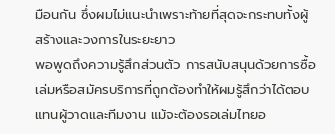มือนกัน ซึ่งผมไม่แนะนำเพราะท้ายที่สุดจะกระทบทั้งผู้สร้างและวงการในระยะยาว
พอพูดถึงความรู้สึกส่วนตัว การสนับสนุนด้วยการซื้อเล่มหรือสมัครบริการที่ถูกต้องทำให้ผมรู้สึกว่าได้ตอบแทนผู้วาดและทีมงาน แม้จะต้องรอเล่มไทยอ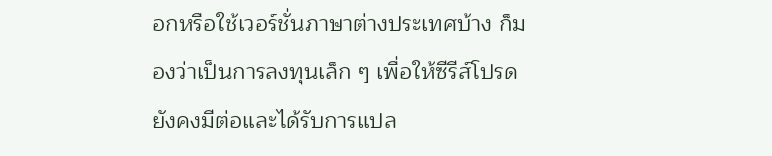อกหรือใช้เวอร์ชั่นภาษาต่างประเทศบ้าง ก็มองว่าเป็นการลงทุนเล็ก ๆ เพื่อให้ซีรีส์โปรดยังคงมีต่อและได้รับการแปล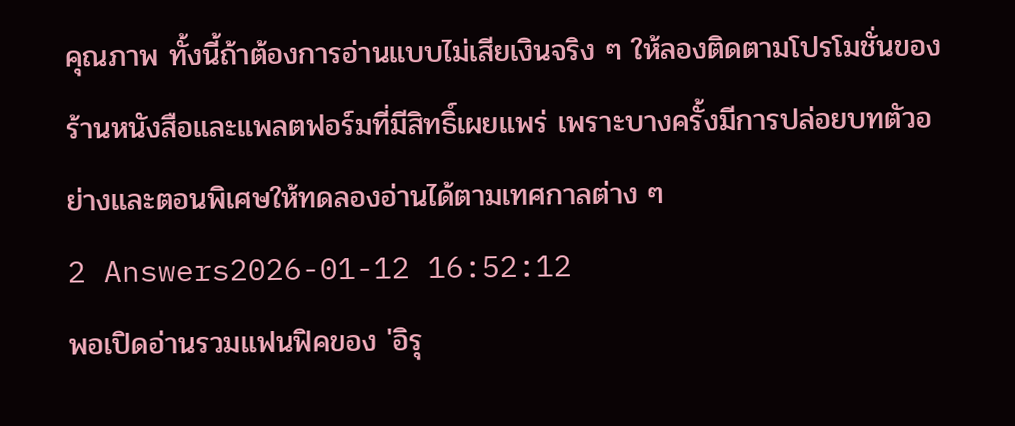คุณภาพ ทั้งนี้ถ้าต้องการอ่านแบบไม่เสียเงินจริง ๆ ให้ลองติดตามโปรโมชั่นของร้านหนังสือและแพลตฟอร์มที่มีสิทธิ์เผยแพร่ เพราะบางครั้งมีการปล่อยบทตัวอย่างและตอนพิเศษให้ทดลองอ่านได้ตามเทศกาลต่าง ๆ
2 Answers2026-01-12 16:52:12
พอเปิดอ่านรวมแฟนฟิคของ 'อิรุ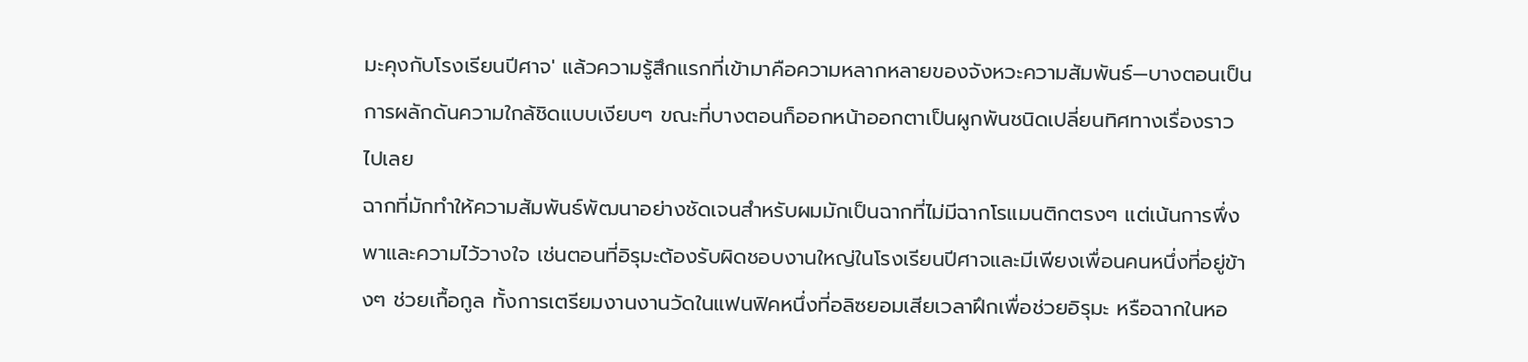มะคุงกับโรงเรียนปีศาจ' แล้วความรู้สึกแรกที่เข้ามาคือความหลากหลายของจังหวะความสัมพันธ์—บางตอนเป็นการผลักดันความใกล้ชิดแบบเงียบๆ ขณะที่บางตอนก็ออกหน้าออกตาเป็นผูกพันชนิดเปลี่ยนทิศทางเรื่องราวไปเลย
ฉากที่มักทำให้ความสัมพันธ์พัฒนาอย่างชัดเจนสำหรับผมมักเป็นฉากที่ไม่มีฉากโรแมนติกตรงๆ แต่เน้นการพึ่งพาและความไว้วางใจ เช่นตอนที่อิรุมะต้องรับผิดชอบงานใหญ่ในโรงเรียนปีศาจและมีเพียงเพื่อนคนหนึ่งที่อยู่ข้างๆ ช่วยเกื้อกูล ทั้งการเตรียมงานงานวัดในแฟนฟิคหนึ่งที่อลิซยอมเสียเวลาฝึกเพื่อช่วยอิรุมะ หรือฉากในหอ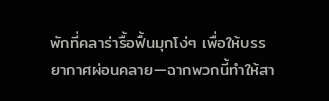พักที่คลาร่ารื้อฟื้นมุกโง่ๆ เพื่อให้บรรยากาศผ่อนคลาย—ฉากพวกนี้ทำให้สา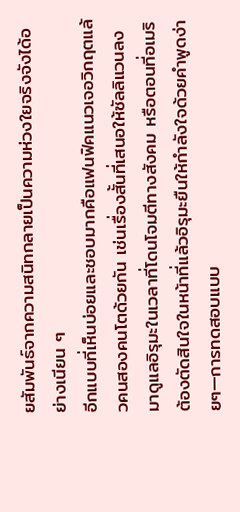ยสัมพันธ์จากความสนิทกลายเป็นความห่วงใยจริงจังได้อย่างเนียน ๆ
อีกแบบที่เห็นบ่อยและชอบมากคือแฟนฟิคแนวเจอวิกฤตแล้วคนสองคนโตด้วยกัน เช่นเรื่องสั้นที่เสนอให้ซัลลิแวนลงมาดูแลอิรุมะในเวลาที่โดนโจมตีทางสังคม หรือตอนที่อเมริต้องตัดสินใจในหน้าที่แล้วอิรุมะยืนให้กำลังใจด้วยคำพูดง่ายๆ—การทดสอบแบบ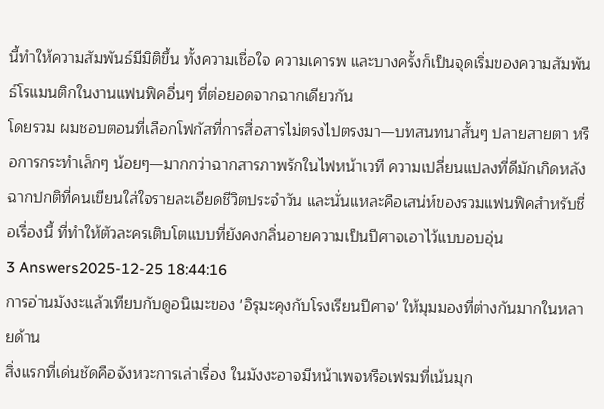นี้ทำให้ความสัมพันธ์มีมิติขึ้น ทั้งความเชื่อใจ ความเคารพ และบางครั้งก็เป็นจุดเริ่มของความสัมพันธ์โรแมนติกในงานแฟนฟิคอื่นๆ ที่ต่อยอดจากฉากเดียวกัน
โดยรวม ผมชอบตอนที่เลือกโฟกัสที่การสื่อสารไม่ตรงไปตรงมา—บทสนทนาสั้นๆ ปลายสายตา หรือการกระทำเล็กๆ น้อยๆ—มากกว่าฉากสารภาพรักในไฟหน้าเวที ความเปลี่ยนแปลงที่ดีมักเกิดหลังฉากปกติที่คนเขียนใส่ใจรายละเอียดชีวิตประจำวัน และนั่นแหละคือเสน่ห์ของรวมแฟนฟิคสำหรับชื่อเรื่องนี้ ที่ทำให้ตัวละครเติบโตแบบที่ยังคงกลิ่นอายความเป็นปีศาจเอาไว้แบบอบอุ่น
3 Answers2025-12-25 18:44:16
การอ่านมังงะแล้วเทียบกับดูอนิเมะของ 'อิรุมะคุงกับโรงเรียนปีศาจ' ให้มุมมองที่ต่างกันมากในหลายด้าน
สิ่งแรกที่เด่นชัดคือจังหวะการเล่าเรื่อง ในมังงะอาจมีหน้าเพจหรือเฟรมที่เน้นมุก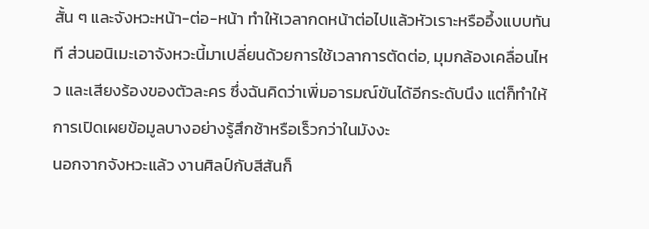สั้น ๆ และจังหวะหน้า-ต่อ-หน้า ทำให้เวลากดหน้าต่อไปแล้วหัวเราะหรืออึ้งแบบทันที ส่วนอนิเมะเอาจังหวะนี้มาเปลี่ยนด้วยการใช้เวลาการตัดต่อ, มุมกล้องเคลื่อนไหว และเสียงร้องของตัวละคร ซึ่งฉันคิดว่าเพิ่มอารมณ์ขันได้อีกระดับนึง แต่ก็ทำให้การเปิดเผยข้อมูลบางอย่างรู้สึกช้าหรือเร็วกว่าในมังงะ
นอกจากจังหวะแล้ว งานศิลป์กับสีสันก็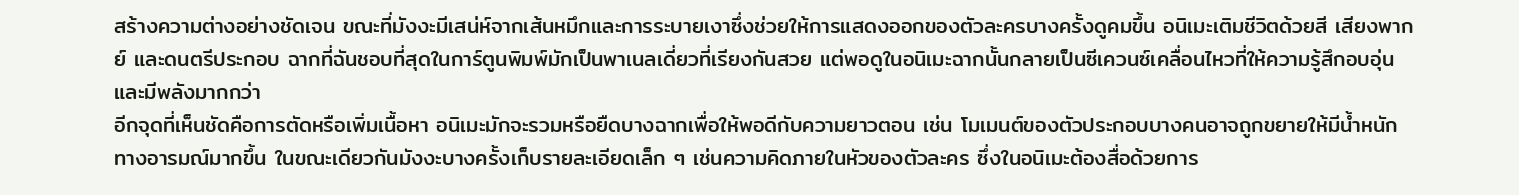สร้างความต่างอย่างชัดเจน ขณะที่มังงะมีเสน่ห์จากเส้นหมึกและการระบายเงาซึ่งช่วยให้การแสดงออกของตัวละครบางครั้งดูคมขึ้น อนิเมะเติมชีวิตด้วยสี เสียงพากย์ และดนตรีประกอบ ฉากที่ฉันชอบที่สุดในการ์ตูนพิมพ์มักเป็นพาเนลเดี่ยวที่เรียงกันสวย แต่พอดูในอนิเมะฉากนั้นกลายเป็นซีเควนซ์เคลื่อนไหวที่ให้ความรู้สึกอบอุ่นและมีพลังมากกว่า
อีกจุดที่เห็นชัดคือการตัดหรือเพิ่มเนื้อหา อนิเมะมักจะรวมหรือยืดบางฉากเพื่อให้พอดีกับความยาวตอน เช่น โมเมนต์ของตัวประกอบบางคนอาจถูกขยายให้มีน้ำหนักทางอารมณ์มากขึ้น ในขณะเดียวกันมังงะบางครั้งเก็บรายละเอียดเล็ก ๆ เช่นความคิดภายในหัวของตัวละคร ซึ่งในอนิเมะต้องสื่อด้วยการ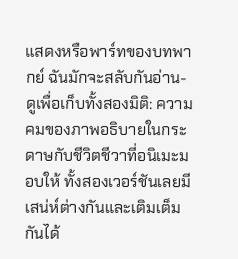แสดงหรือพาร์ทของบทพากย์ ฉันมักจะสลับกันอ่าน-ดูเพื่อเก็บทั้งสองมิติ: ความคมของภาพอธิบายในกระดาษกับชีวิตชีวาที่อนิเมะมอบให้ ทั้งสองเวอร์ชันเลยมีเสน่ห์ต่างกันและเติมเต็มกันได้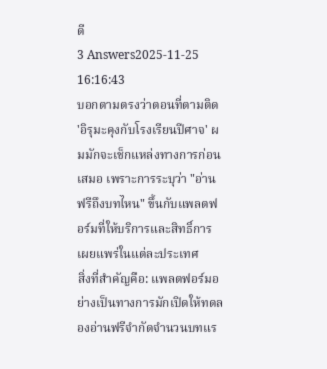ดี
3 Answers2025-11-25 16:16:43
บอกตามตรงว่าตอนที่ตามติด 'อิรุมะคุงกับโรงเรียนปีศาจ' ผมมักจะเช็กแหล่งทางการก่อนเสมอ เพราะการระบุว่า "อ่านฟรีถึงบทไหน" ขึ้นกับแพลตฟอร์มที่ให้บริการและสิทธิ์การเผยแพร่ในแต่ละประเทศ
สิ่งที่สำคัญคือ: แพลตฟอร์มอย่างเป็นทางการมักเปิดให้ทดลองอ่านฟรีจำกัดจำนวนบทแร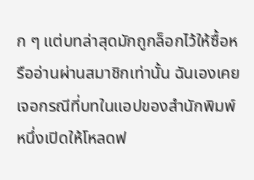ก ๆ แต่บทล่าสุดมักถูกล็อกไว้ให้ซื้อหรืออ่านผ่านสมาชิกเท่านั้น ฉันเองเคยเจอกรณีที่บทในแอปของสำนักพิมพ์หนึ่งเปิดให้โหลดฟ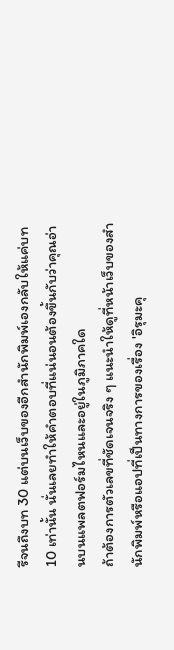รีจนถึงบท 30 แต่บนเว็บของอีกสำนักพิมพ์เองกลับให้แค่บท 10 เท่านั้น นั่นเลยทำให้คำตอบที่แน่นอนต้องขึ้นกับว่าคุณอ่านบนแพลตฟอร์มไหนและอยู่ในภูมิภาคใด
ถ้าต้องการตัวเลขที่ชัดเจนจริง ๆ แนะนำให้ดูที่หน้าเว็บของสำนักพิมพ์หรือแอปที่เป็นทางการของเรื่อง 'อิรุมะคุ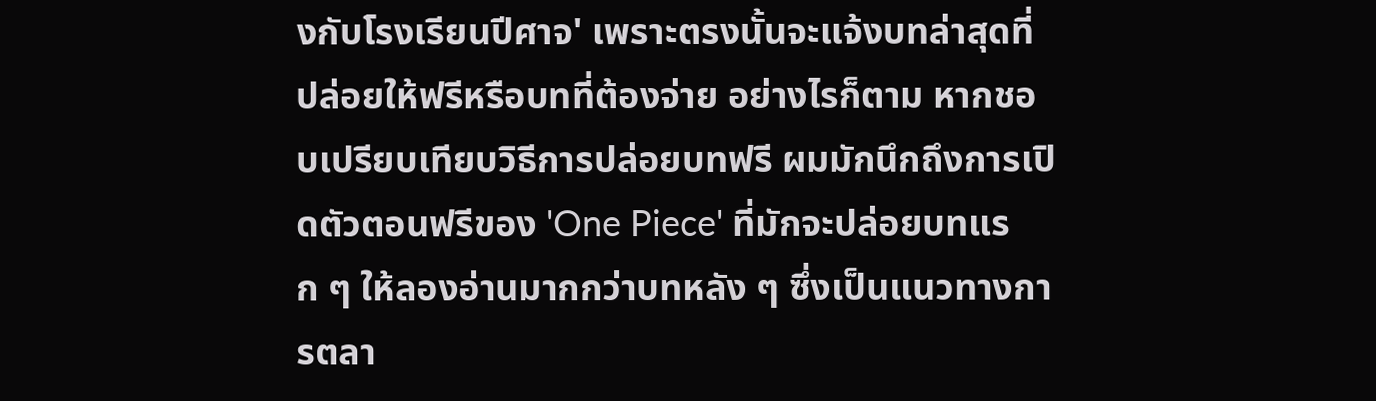งกับโรงเรียนปีศาจ' เพราะตรงนั้นจะแจ้งบทล่าสุดที่ปล่อยให้ฟรีหรือบทที่ต้องจ่าย อย่างไรก็ตาม หากชอบเปรียบเทียบวิธีการปล่อยบทฟรี ผมมักนึกถึงการเปิดตัวตอนฟรีของ 'One Piece' ที่มักจะปล่อยบทแรก ๆ ให้ลองอ่านมากกว่าบทหลัง ๆ ซึ่งเป็นแนวทางการตลา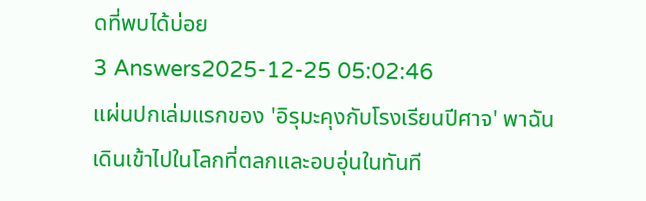ดที่พบได้บ่อย
3 Answers2025-12-25 05:02:46
แผ่นปกเล่มแรกของ 'อิรุมะคุงกับโรงเรียนปีศาจ' พาฉันเดินเข้าไปในโลกที่ตลกและอบอุ่นในทันที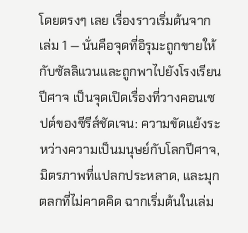โดยตรงๆ เลย เรื่องราวเริ่มต้นจากเล่ม 1 — นั่นคือจุดที่อิรุมะถูกขายให้กับซัลลิแวนและถูกพาไปยังโรงเรียนปีศาจ เป็นจุดเปิดเรื่องที่วางคอนเซปต์ของซีรีส์ชัดเจน: ความขัดแย้งระหว่างความเป็นมนุษย์กับโลกปีศาจ, มิตรภาพที่แปลกประหลาด, และมุกตลกที่ไม่คาดคิด ฉากเริ่มต้นในเล่ม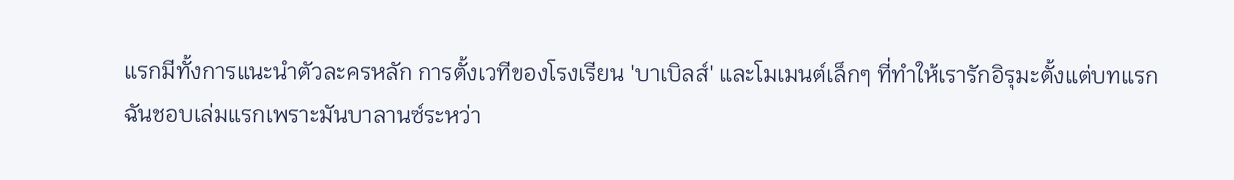แรกมีทั้งการแนะนำตัวละครหลัก การตั้งเวทีของโรงเรียน 'บาเบิลส์' และโมเมนต์เล็กๆ ที่ทำให้เรารักอิรุมะตั้งแต่บทแรก
ฉันชอบเล่มแรกเพราะมันบาลานซ์ระหว่า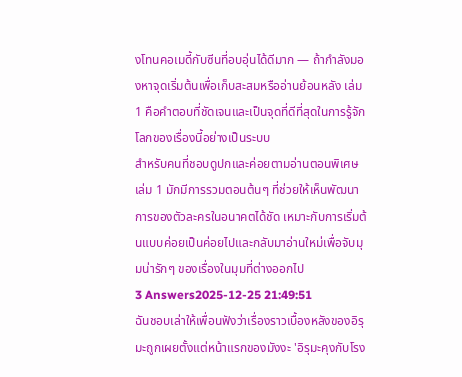งโทนคอเมดี้กับซีนที่อบอุ่นได้ดีมาก — ถ้ากำลังมองหาจุดเริ่มต้นเพื่อเก็บสะสมหรืออ่านย้อนหลัง เล่ม 1 คือคำตอบที่ชัดเจนและเป็นจุดที่ดีที่สุดในการรู้จักโลกของเรื่องนี้อย่างเป็นระบบ
สำหรับคนที่ชอบดูปกและค่อยตามอ่านตอนพิเศษ เล่ม 1 มักมีการรวมตอนต้นๆ ที่ช่วยให้เห็นพัฒนาการของตัวละครในอนาคตได้ชัด เหมาะกับการเริ่มต้นแบบค่อยเป็นค่อยไปและกลับมาอ่านใหม่เพื่อจับมุมน่ารักๆ ของเรื่องในมุมที่ต่างออกไป
3 Answers2025-12-25 21:49:51
ฉันชอบเล่าให้เพื่อนฟังว่าเรื่องราวเบื้องหลังของอิรุมะถูกเผยตั้งแต่หน้าแรกของมังงะ 'อิรุมะคุงกับโรง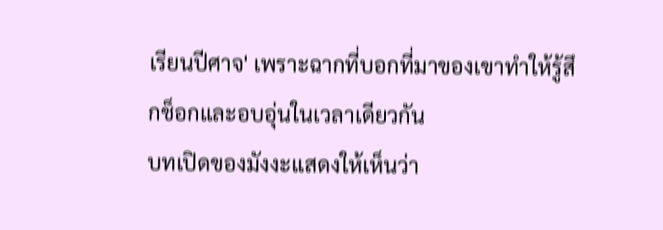เรียนปีศาจ' เพราะฉากที่บอกที่มาของเขาทำให้รู้สึกช็อกและอบอุ่นในเวลาเดียวกัน
บทเปิดของมังงะแสดงให้เห็นว่า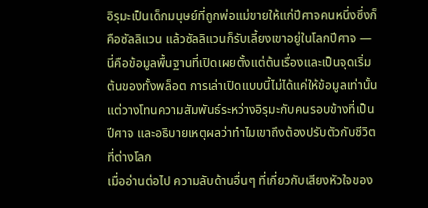อิรุมะเป็นเด็กมนุษย์ที่ถูกพ่อแม่ขายให้แก่ปีศาจคนหนึ่งซึ่งก็คือซัลลิแวน แล้วซัลลิแวนก็รับเลี้ยงเขาอยู่ในโลกปีศาจ — นี่คือข้อมูลพื้นฐานที่เปิดเผยตั้งแต่ต้นเรื่องและเป็นจุดเริ่มต้นของทั้งพล็อต การเล่าเปิดแบบนี้ไม่ได้แค่ให้ข้อมูลเท่านั้น แต่วางโทนความสัมพันธ์ระหว่างอิรุมะกับคนรอบข้างที่เป็นปีศาจ และอธิบายเหตุผลว่าทำไมเขาถึงต้องปรับตัวกับชีวิตที่ต่างโลก
เมื่ออ่านต่อไป ความลับด้านอื่นๆ ที่เกี่ยวกับเสียงหัวใจของ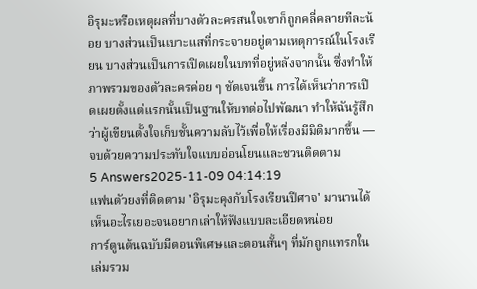อิรุมะหรือเหตุผลที่บางตัวละครสนใจเขาก็ถูกคลี่คลายทีละน้อย บางส่วนเป็นเบาะแสที่กระจายอยู่ตามเหตุการณ์ในโรงเรียน บางส่วนเป็นการเปิดเผยในบทที่อยู่หลังจากนั้น ซึ่งทำให้ภาพรวมของตัวละครค่อย ๆ ชัดเจนขึ้น การได้เห็นว่าการเปิดเผยตั้งแต่แรกนั้นเป็นฐานให้บทต่อไปพัฒนา ทำให้ฉันรู้สึกว่าผู้เขียนตั้งใจเก็บชั้นความลับไว้เพื่อให้เรื่องมีมิติมากขึ้น — จบด้วยความประทับใจแบบอ่อนโยนและชวนติดตาม
5 Answers2025-11-09 04:14:19
แฟนตัวยงที่ติดตาม 'อิรุมะคุงกับโรงเรียนปีศาจ' มานานได้เห็นอะไรเยอะจนอยากเล่าให้ฟังแบบละเอียดหน่อย
การ์ตูนต้นฉบับมีตอนพิเศษและตอนสั้นๆ ที่มักถูกแทรกในเล่มรวม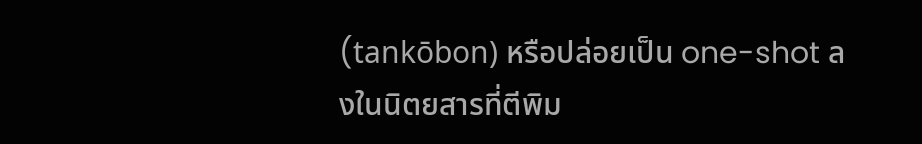(tankōbon) หรือปล่อยเป็น one-shot ลงในนิตยสารที่ตีพิม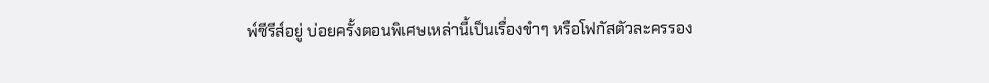พ์ซีรีส์อยู่ บ่อยครั้งตอนพิเศษเหล่านี้เป็นเรื่องขำๆ หรือโฟกัสตัวละครรอง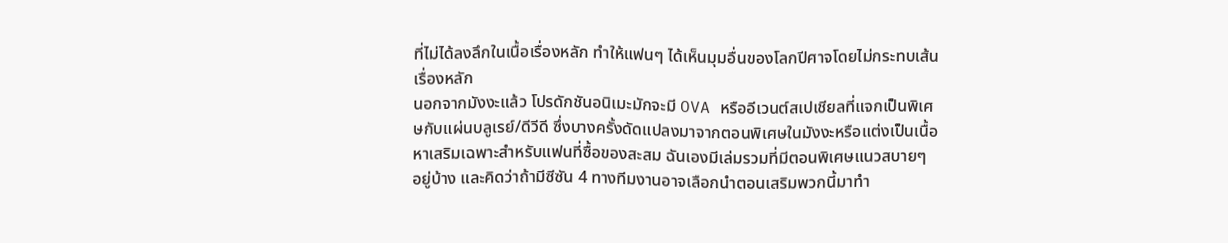ที่ไม่ได้ลงลึกในเนื้อเรื่องหลัก ทำให้แฟนๆ ได้เห็นมุมอื่นของโลกปีศาจโดยไม่กระทบเส้นเรื่องหลัก
นอกจากมังงะแล้ว โปรดักชันอนิเมะมักจะมี OVA หรืออีเวนต์สเปเชียลที่แจกเป็นพิเศษกับแผ่นบลูเรย์/ดีวีดี ซึ่งบางครั้งดัดแปลงมาจากตอนพิเศษในมังงะหรือแต่งเป็นเนื้อหาเสริมเฉพาะสำหรับแฟนที่ซื้อของสะสม ฉันเองมีเล่มรวมที่มีตอนพิเศษแนวสบายๆ อยู่บ้าง และคิดว่าถ้ามีซีซัน 4 ทางทีมงานอาจเลือกนำตอนเสริมพวกนี้มาทำ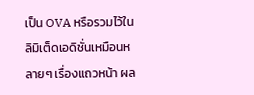เป็น OVA หรือรวมไว้ในลิมิเต็ดเอดิชั่นเหมือนหลายๆ เรื่องแถวหน้า ผล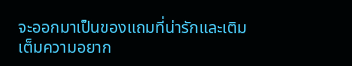จะออกมาเป็นของแถมที่น่ารักและเติมเต็มความอยาก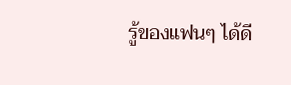รู้ของแฟนๆ ได้ดี